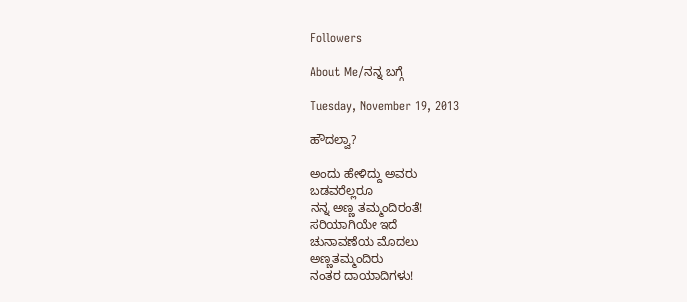Followers

About Me/ನನ್ನ ಬಗ್ಗೆ

Tuesday, November 19, 2013

ಹೌದಲ್ವಾ?

ಅಂದು ಹೇಳಿದ್ದು ಅವರು
ಬಡವರೆಲ್ಲರೂ
ನನ್ನ ಅಣ್ಣ ತಮ್ಮಂದಿರಂತೆ!
ಸರಿಯಾಗಿಯೇ ಇದೆ
ಚುನಾವಣೆಯ ಮೊದಲು
ಅಣ್ಣತಮ್ಮಂದಿರು
ನಂತರ ದಾಯಾದಿಗಳು!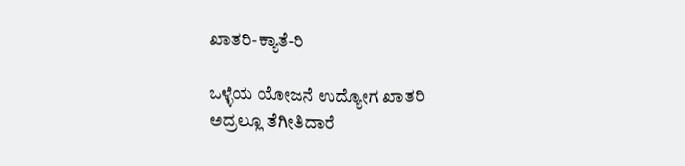ಖಾತರಿ-ಕ್ಯಾತೆ-ರಿ

ಒಳ್ಳೆಯ ಯೋಜನೆ ಉದ್ಯೋಗ ಖಾತರಿ
ಅದ್ರಲ್ಲೂ ತೆಗೀತಿದಾರೆ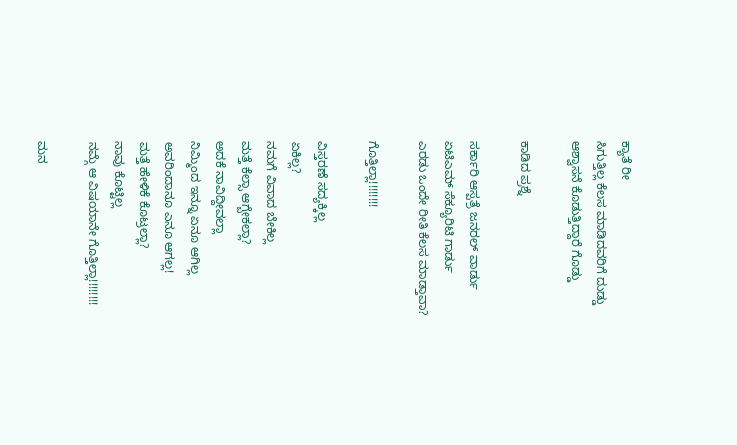ಕ್ಯಾತೆ ರೀ
ಸಿಗುತ್ತಿಲ್ಲ ಕೆಲಸ ಮಾಡಿದವರಿಗೆ ದುಡ್ಡು
ಆಶ್ವಾಸನೆ ಕೊಡುತ್ತಿದ್ದಾರೆ ಗೊಡ್ಡು

ಕಾಡಿದ ಪ್ರಶ್ನೆ

ಸರ್ಕಾರಿ ಆಸ್ಪತ್ರೆ ಜನರಲ್ ವಾರ್ಡು
ಏಟಿಎಮ್ ಸೆಕ್ಯೂರಿಟಿ ಗಾರ್ಡು
ಎರಡು ಒಂದೇ ರೀತಿ ಕೆಲಸ ಮಾಡ್ತಾವಾ?

ಗೊತ್ತಿಲ್ಲಾ!!!!!!!!

ವಿಸ್ತರಣೆ ಸದ್ಯಕ್ಕಿಲ್ಲ
ಏಕಿಲ್ಲ?
ನಮಗೆ ವಿವಾದ ಬೇಕಿಲ್ಲ
ಮತ್ತೆ ಕೆಲ್ಸಾ ಆಗ್ಬೇಕಲ್ಲಾ?
ಅದಕೆ ನಾವಿದ್ದೀವಲ್ಲಾ
ನಿಮ್ಮಿಂದ ಇನ್ನೂ ಏನೂ ಆಗಿಲ್ಲ
ಅವರಿಂದಾನೂ ಎನೂ ಆಗಲ್ಲ!
ಮತ್ತೆ ಹೇಳಿಕೆ ಕೊಟ್ರಲ್ಲಾ?
ನಾವು ಕೊಟ್ಟಿಲ್ಲ
ನಮ್ಗೆ ಆ ವಿಷಯಾನೇ ಗೊತ್ತಿಲ್ಲಾ!!!!!!!!

ಮನ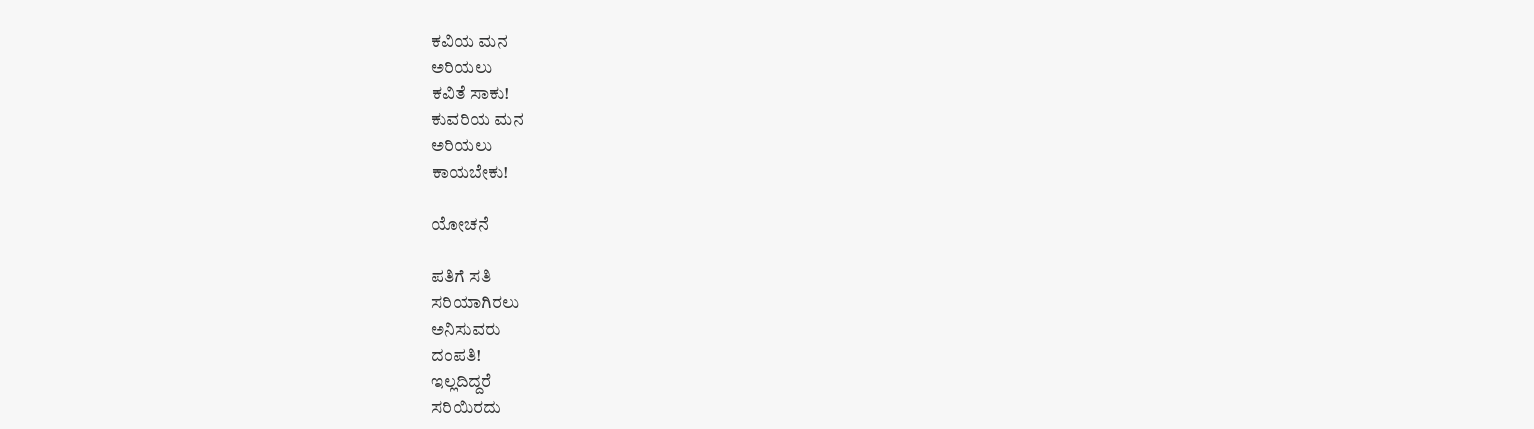ಕವಿಯ ಮನ
ಅರಿಯಲು
ಕವಿತೆ ಸಾಕು!
ಕುವರಿಯ ಮನ
ಅರಿಯಲು
ಕಾಯಬೇಕು!

ಯೋಚನೆ

ಪತಿಗೆ ಸತಿ
ಸರಿಯಾಗಿರಲು
ಅನಿಸುವರು
ದಂಪತಿ!
ಇಲ್ಲದಿದ್ದರೆ
ಸರಿಯಿರದು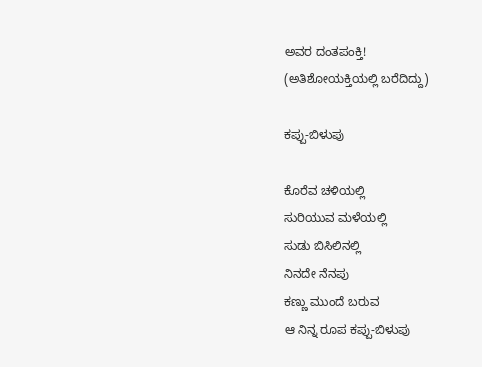ಅವರ ದಂತಪಂಕ್ತಿ!
(ಅತಿಶೋಯಕ್ತಿಯಲ್ಲಿ ಬರೆದಿದ್ದು)

ಕಪ್ಪು-ಬಿಳುಪು

ಕೊರೆವ ಚಳಿಯಲ್ಲಿ
ಸುರಿಯುವ ಮಳೆಯಲ್ಲಿ
ಸುಡು ಬಿಸಿಲಿನಲ್ಲಿ
ನಿನದೇ ನೆನಪು
ಕಣ್ಣು ಮುಂದೆ ಬರುವ
ಆ ನಿನ್ನ ರೂಪ ಕಪ್ಪು-ಬಿಳುಪು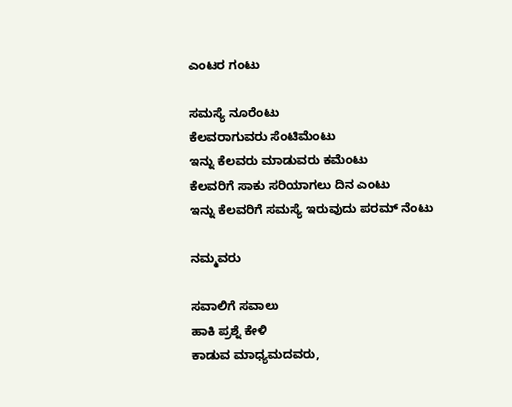ಎಂಟರ ಗಂಟು

ಸಮಸ್ಯೆ ನೂರೆಂಟು
ಕೆಲವರಾಗುವರು ಸೆಂಟಿಮೆಂಟು
ಇನ್ನು ಕೆಲವರು ಮಾಡುವರು ಕಮೆಂಟು
ಕೆಲವರಿಗೆ ಸಾಕು ಸರಿಯಾಗಲು ದಿನ ಎಂಟು
ಇನ್ನು ಕೆಲವರಿಗೆ ಸಮಸ್ಯೆ ಇರುವುದು ಪರಮ್ ನೆಂಟು

ನಮ್ಮವರು

ಸವಾಲಿಗೆ ಸವಾಲು
ಹಾಕಿ ಪ್ರಶ್ನೆ ಕೇಳಿ
ಕಾಡುವ ಮಾಧ್ಯಮದವರು,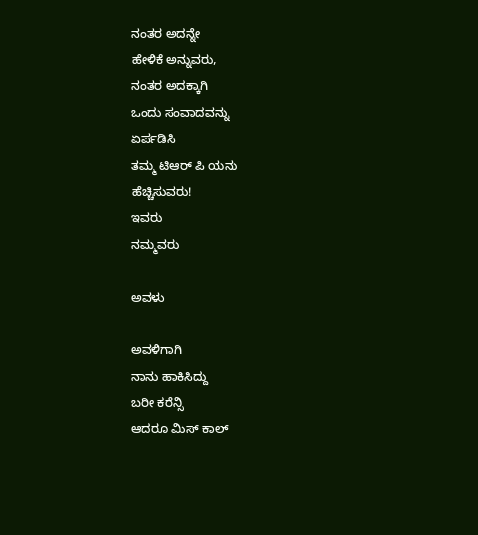ನಂತರ ಅದನ್ನೇ
ಹೇಳಿಕೆ ಅನ್ನುವರು,
ನಂತರ ಅದಕ್ಕಾಗಿ
ಒಂದು ಸಂವಾದವನ್ನು
ಏರ್ಪಡಿಸಿ
ತಮ್ಮ ಟಿಆರ್ ಪಿ ಯನು
ಹೆಚ್ಚಿಸುವರು!
ಇವರು
ನಮ್ಮವರು

ಅವಳು

ಅವಳಿಗಾಗಿ
ನಾನು ಹಾಕಿಸಿದ್ದು
ಬರೀ ಕರೆನ್ಸಿ
ಆದರೂ ಮಿಸ್ ಕಾಲ್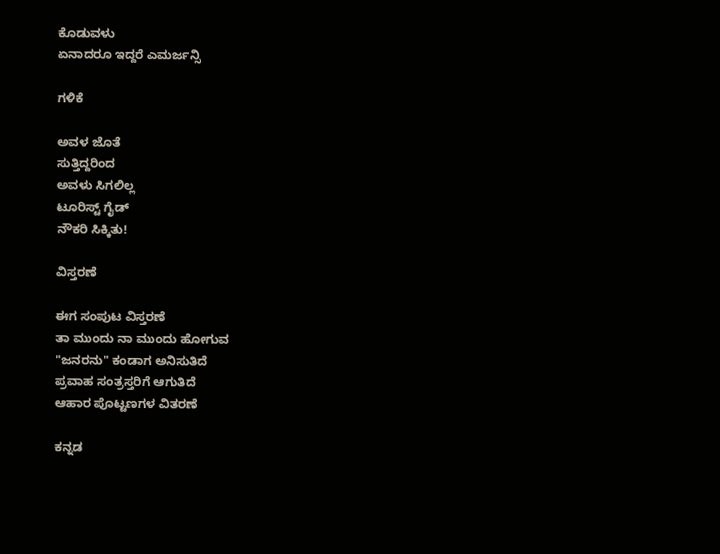ಕೊಡುವಳು
ಏನಾದರೂ ಇದ್ದರೆ ಎಮರ್ಜನ್ಸಿ

ಗಳಿಕೆ

ಅವಳ ಜೊತೆ
ಸುತ್ತಿದ್ದರಿಂದ
ಅವಳು ಸಿಗಲಿಲ್ಲ
ಟೂರಿಸ್ಟ್ ಗೈಡ್
ನೌಕರಿ ಸಿಕ್ಕಿತು!

ವಿಸ್ತರಣೆ

ಈಗ ಸಂಪುಟ ವಿಸ್ತರಣೆ
ತಾ ಮುಂದು ನಾ ಮುಂದು ಹೋಗುವ
"ಜನರನು" ಕಂಡಾಗ ಅನಿಸುತಿದೆ
ಪ್ರವಾಹ ಸಂತ್ರಸ್ತರಿಗೆ ಆಗುತಿದೆ
ಆಹಾರ ಪೊಟ್ಟಣಗಳ ವಿತರಣೆ

ಕನ್ನಡ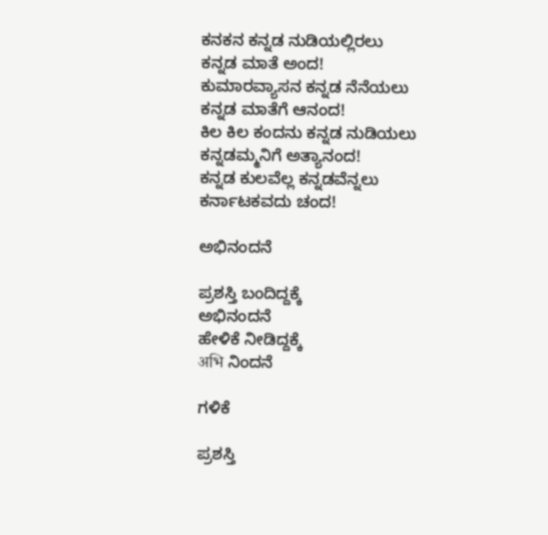ಕನಕನ ಕನ್ನಡ ನುಡಿಯಲ್ಲಿರಲು
ಕನ್ನಡ ಮಾತೆ ಅಂದ!
ಕುಮಾರವ್ಯಾಸನ ಕನ್ನಡ ನೆನೆಯಲು
ಕನ್ನಡ ಮಾತೆಗೆ ಆನಂದ!
ಕಿಲ ಕಿಲ ಕಂದನು ಕನ್ನಡ ನುಡಿಯಲು
ಕನ್ನಡಮ್ಮನಿಗೆ ಅತ್ಯಾನಂದ!
ಕನ್ನಡ ಕುಲವೆಲ್ಲ ಕನ್ನಡವೆನ್ನಲು
ಕರ್ನಾಟಕವದು ಚಂದ!

ಅಭಿನಂದನೆ

ಪ್ರಶಸ್ತಿ ಬಂದಿದ್ದಕ್ಕೆ
ಅಭಿನಂದನೆ
ಹೇಳಿಕೆ ನೀಡಿದ್ದಕ್ಕೆ
अभि ನಿಂದನೆ

ಗಳಿಕೆ

ಪ್ರಶಸ್ತಿ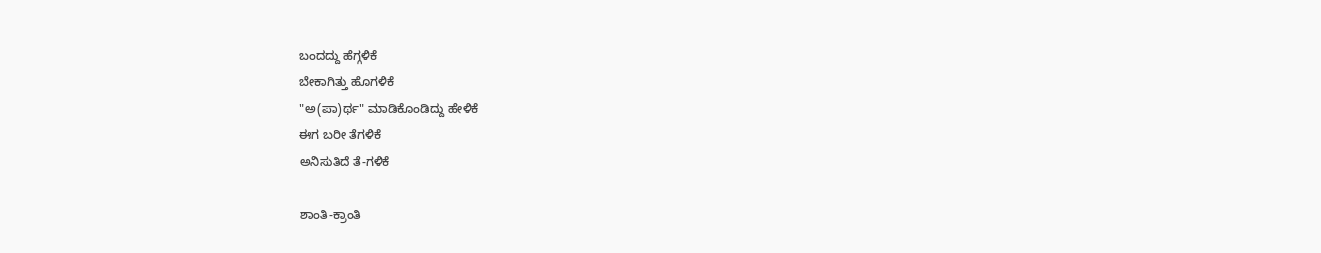ಬಂದದ್ದು ಹೆಗ್ಗಳಿಕೆ
ಬೇಕಾಗಿತ್ತು ಹೊಗಳಿಕೆ
"ಅ(ಪಾ)ರ್ಥ" ಮಾಡಿಕೊಂಡಿದ್ದು ಹೇಳಿಕೆ
ಈಗ ಬರೀ ತೆಗಳಿಕೆ
ಅನಿಸುತಿದೆ ತೆ-ಗಳಿಕೆ

ಶಾಂತಿ-ಕ್ರಾಂತಿ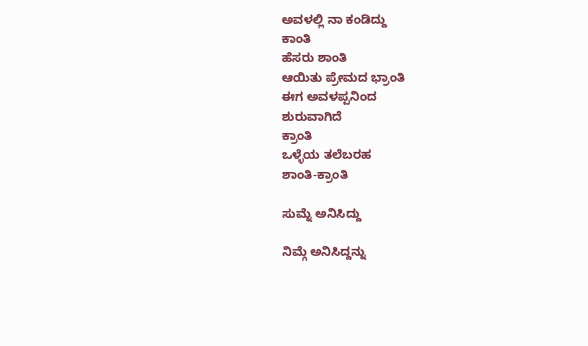ಅವಳಲ್ಲಿ ನಾ ಕಂಡಿದ್ದು
ಕಾಂತಿ
ಹೆಸರು ಶಾಂತಿ
ಆಯಿತು ಪ್ರೇಮದ ಭ್ರಾಂತಿ
ಈಗ ಅವಳಪ್ಪನಿಂದ
ಶುರುವಾಗಿದೆ
ಕ್ರಾಂತಿ
ಒಳ್ಳೆಯ ತಲೆಬರಹ
ಶಾಂತಿ-ಕ್ರಾಂತಿ

ಸುಮ್ನೆ ಅನಿಸಿದ್ದು

ನಿಮ್ಗೆ ಅನಿಸಿದ್ದನ್ನು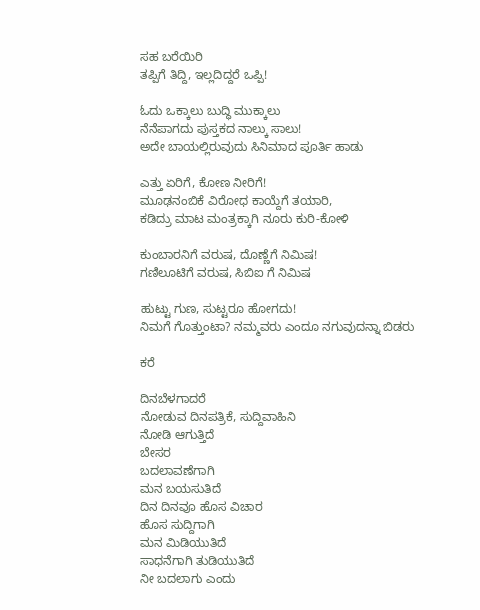ಸಹ ಬರೆಯಿರಿ
ತಪ್ಪಿಗೆ ತಿದ್ದಿ, ಇಲ್ಲದಿದ್ದರೆ ಒಪ್ಪಿ!

ಓದು ಒಕ್ಕಾಲು ಬುದ್ಧಿ ಮುಕ್ಕಾಲು
ನೆನೆಪಾಗದು ಪುಸ್ತಕದ ನಾಲ್ಕು ಸಾಲು!
ಅದೇ ಬಾಯಲ್ಲಿರುವುದು ಸಿನಿಮಾದ ಪೂರ್ತಿ ಹಾಡು

ಎತ್ತು ಏರಿಗೆ, ಕೋಣ ನೀರಿಗೆ!
ಮೂಢನಂಬಿಕೆ ವಿರೋಧ ಕಾಯ್ದೆಗೆ ತಯಾರಿ,
ಕಡಿದ್ರು ಮಾಟ ಮಂತ್ರಕ್ಕಾಗಿ ನೂರು ಕುರಿ-ಕೋಳಿ

ಕುಂಬಾರನಿಗೆ ವರುಷ, ದೊಣ್ಣೆಗೆ ನಿಮಿಷ!
ಗಣಿಲೂಟಿಗೆ ವರುಷ, ಸಿಬಿಐ ಗೆ ನಿಮಿಷ

ಹುಟ್ಟು ಗುಣ, ಸುಟ್ಟರೂ ಹೋಗದು!
ನಿಮಗೆ ಗೊತ್ತುಂಟಾ? ನಮ್ಮವರು ಎಂದೂ ನಗುವುದನ್ನಾ ಬಿಡರು

ಕರೆ

ದಿನಬೆಳಗಾದರೆ
ನೋಡುವ ದಿನಪತ್ರಿಕೆ, ಸುದ್ದಿವಾಹಿನಿ
ನೋಡಿ ಆಗುತ್ತಿದೆ
ಬೇಸರ
ಬದಲಾವಣೆಗಾಗಿ
ಮನ ಬಯಸುತಿದೆ
ದಿನ ದಿನವೂ ಹೊಸ ವಿಚಾರ
ಹೊಸ ಸುದ್ದಿಗಾಗಿ
ಮನ ಮಿಡಿಯುತಿದೆ
ಸಾಧನೆಗಾಗಿ ತುಡಿಯುತಿದೆ
ನೀ ಬದಲಾಗು ಎಂದು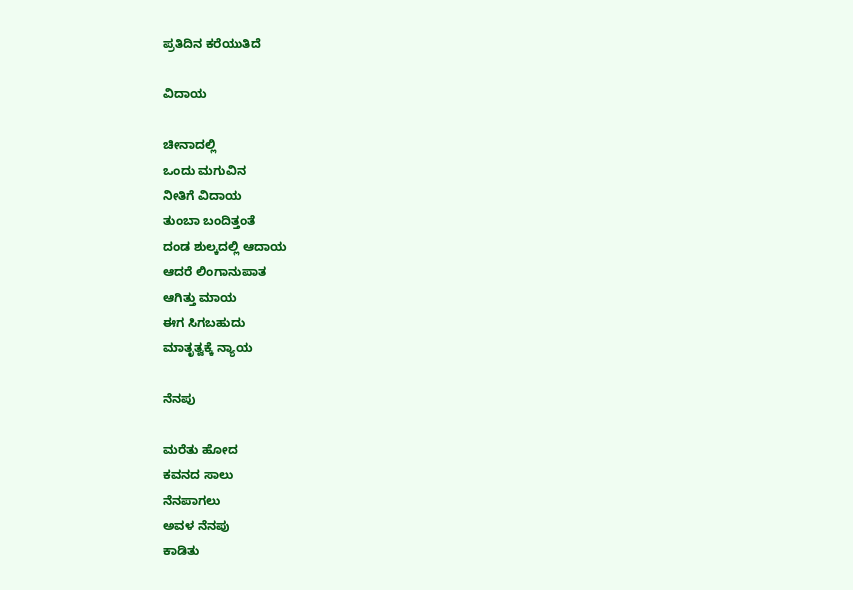ಪ್ರತಿದಿನ ಕರೆಯುತಿದೆ

ವಿದಾಯ

ಚೀನಾದಲ್ಲಿ
ಒಂದು ಮಗುವಿನ
ನೀತಿಗೆ ವಿದಾಯ
ತುಂಬಾ ಬಂದಿತ್ತಂತೆ
ದಂಡ ಶುಲ್ಕದಲ್ಲಿ ಆದಾಯ
ಆದರೆ ಲಿಂಗಾನುಪಾತ
ಆಗಿತ್ತು ಮಾಯ
ಈಗ ಸಿಗಬಹುದು
ಮಾತೃತ್ವಕ್ಕೆ ನ್ಯಾಯ

ನೆನಪು

ಮರೆತು ಹೋದ
ಕವನದ ಸಾಲು
ನೆನಪಾಗಲು
ಅವಳ ನೆನಪು
ಕಾಡಿತು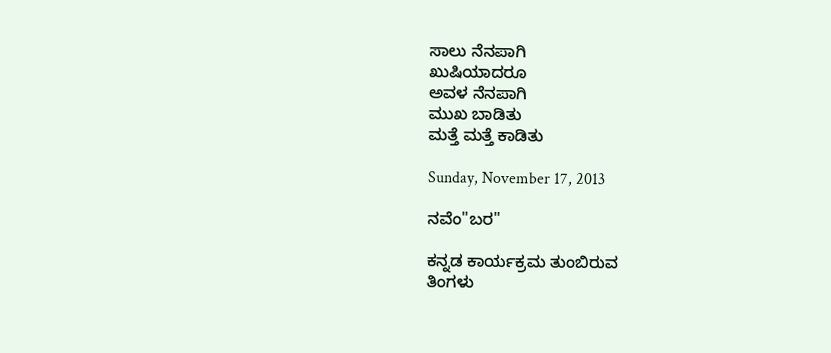ಸಾಲು ನೆನಪಾಗಿ
ಖುಷಿಯಾದರೂ
ಅವಳ ನೆನಪಾಗಿ
ಮುಖ ಬಾಡಿತು
ಮತ್ತೆ ಮತ್ತೆ ಕಾಡಿತು

Sunday, November 17, 2013

ನವೆಂ"ಬರ"

ಕನ್ನಡ ಕಾರ್ಯಕ್ರಮ ತುಂಬಿರುವ
ತಿಂಗಳು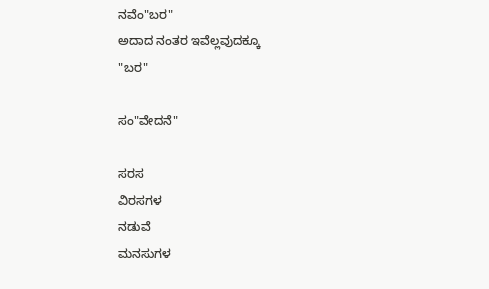ನವೆಂ"ಬರ"
ಅದಾದ ನಂತರ ಇವೆಲ್ಲವುದಕ್ಕೂ
"ಬರ"

ಸಂ"ವೇದನೆ"

ಸರಸ
ವಿರಸಗಳ
ನಡುವೆ
ಮನಸುಗಳ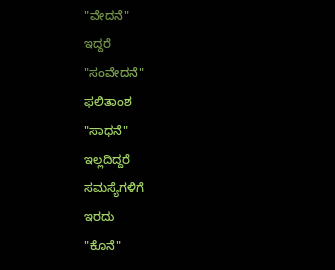"ವೇದನೆ"
ಇದ್ದರೆ
"ಸಂವೇದನೆ"
ಫಲಿತಾಂಶ
"ಸಾಧನೆ"
ಇಲ್ಲದಿದ್ದರೆ
ಸಮಸ್ಯೆಗಳಿಗೆ
ಇರದು
"ಕೊನೆ"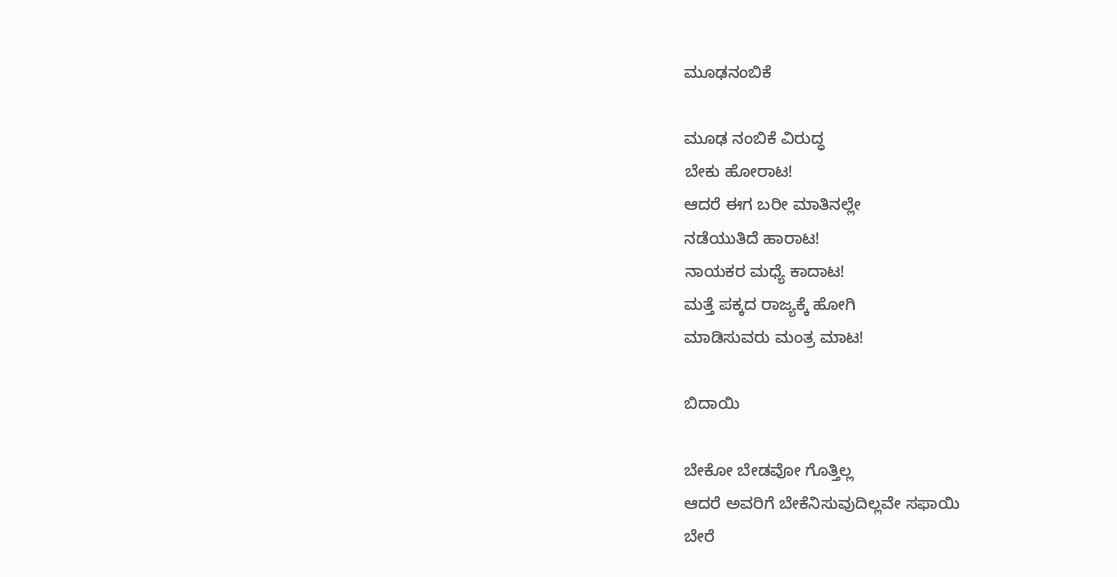ಮೂಢನಂಬಿಕೆ

ಮೂಢ ನಂಬಿಕೆ ವಿರುದ್ಧ
ಬೇಕು ಹೋರಾಟ!
ಆದರೆ ಈಗ ಬರೀ ಮಾತಿನಲ್ಲೇ
ನಡೆಯುತಿದೆ ಹಾರಾಟ!
ನಾಯಕರ ಮಧ್ಯೆ ಕಾದಾಟ!
ಮತ್ತೆ ಪಕ್ಕದ ರಾಜ್ಯಕ್ಕೆ ಹೋಗಿ
ಮಾಡಿಸುವರು ಮಂತ್ರ ಮಾಟ!

ಬಿದಾಯಿ

ಬೇಕೋ ಬೇಡವೋ ಗೊತ್ತಿಲ್ಲ
ಆದರೆ ಅವರಿಗೆ ಬೇಕೆನಿಸುವುದಿಲ್ಲವೇ ಸಫಾಯಿ
ಬೇರೆ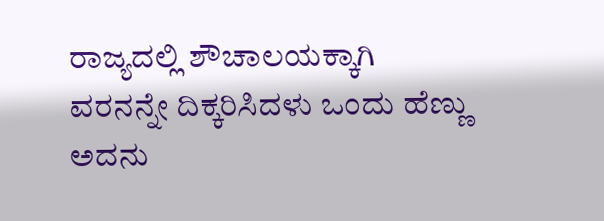ರಾಜ್ಯದಲ್ಲಿ ಶೌಚಾಲಯಕ್ಕಾಗಿ
ವರನನ್ನೇ ದಿಕ್ಕರಿಸಿದಳು ಒಂದು ಹೆಣ್ಣು
ಅದನು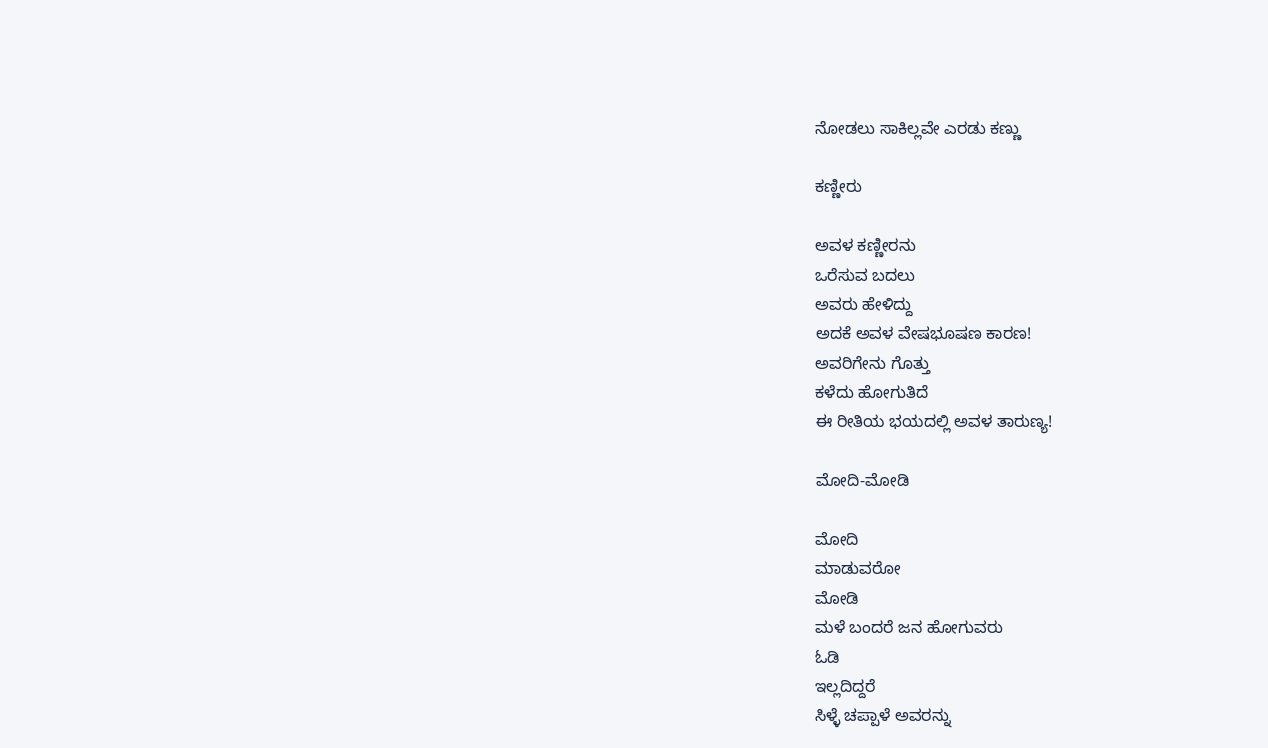ನೋಡಲು ಸಾಕಿಲ್ಲವೇ ಎರಡು ಕಣ್ಣು

ಕಣ್ಣೀರು

ಅವಳ ಕಣ್ಣೀರನು
ಒರೆಸುವ ಬದಲು
ಅವರು ಹೇಳಿದ್ದು
ಅದಕೆ ಅವಳ ವೇಷಭೂಷಣ ಕಾರಣ!
ಅವರಿಗೇನು ಗೊತ್ತು
ಕಳೆದು ಹೋಗುತಿದೆ
ಈ ರೀತಿಯ ಭಯದಲ್ಲಿ ಅವಳ ತಾರುಣ್ಯ!

ಮೋದಿ-ಮೋಡಿ

ಮೋದಿ
ಮಾಡುವರೋ
ಮೋಡಿ
ಮಳೆ ಬಂದರೆ ಜನ ಹೋಗುವರು
ಓಡಿ
ಇಲ್ಲದಿದ್ದರೆ
ಸಿಳ್ಳೆ ಚಪ್ಪಾಳೆ ಅವರನ್ನು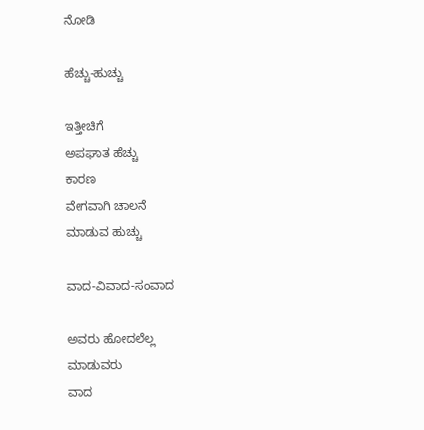ನೋಡಿ

ಹೆಚ್ಚು-ಹುಚ್ಚು

ಇತ್ತೀಚಿಗೆ
ಅಪಘಾತ ಹೆಚ್ಚು
ಕಾರಣ
ವೇಗವಾಗಿ ಚಾಲನೆ
ಮಾಡುವ ಹುಚ್ಚು

ವಾದ-ವಿವಾದ-ಸಂವಾದ

ಅವರು ಹೋದಲೆಲ್ಲ
ಮಾಡುವರು
ವಾದ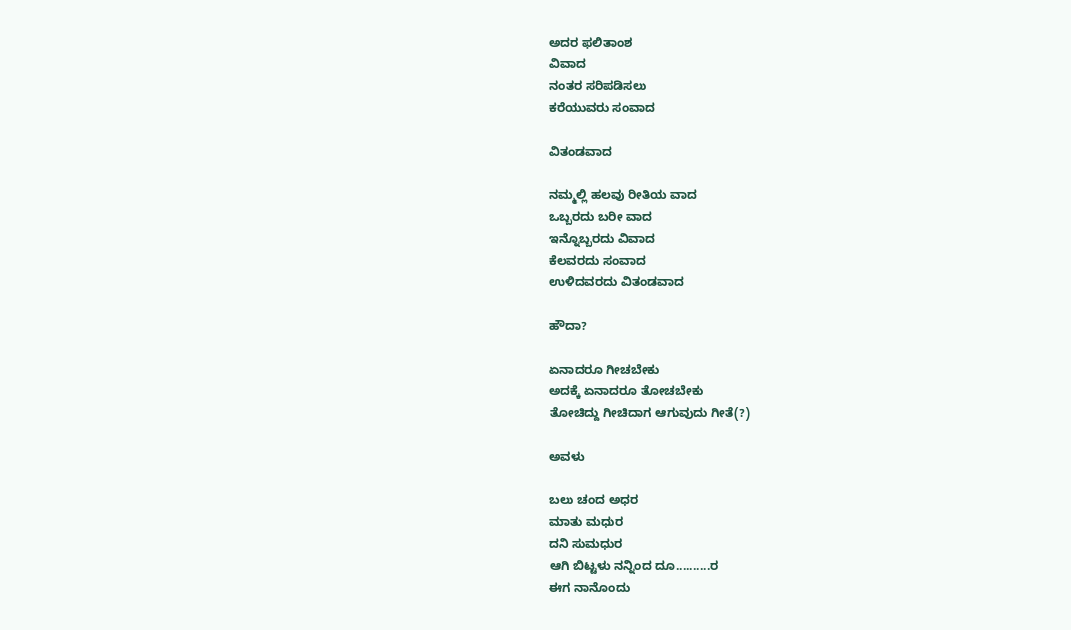ಅದರ ಫಲಿತಾಂಶ
ವಿವಾದ
ನಂತರ ಸರಿಪಡಿಸಲು
ಕರೆಯುವರು ಸಂವಾದ

ವಿತಂಡವಾದ

ನಮ್ಮಲ್ಲಿ ಹಲವು ರೀತಿಯ ವಾದ
ಒಬ್ಬರದು ಬರೀ ವಾದ
ಇನ್ನೊಬ್ಬರದು ವಿವಾದ
ಕೆಲವರದು ಸಂವಾದ
ಉಳಿದವರದು ವಿತಂಡವಾದ

ಹೌದಾ?

ಏನಾದರೂ ಗೀಚಬೇಕು
ಅದಕ್ಕೆ ಏನಾದರೂ ತೋಚಬೇಕು
ತೋಚಿದ್ದು ಗೀಚಿದಾಗ ಆಗುವುದು ಗೀತೆ(?)

ಅವಳು

ಬಲು ಚಂದ ಅಧರ
ಮಾತು ಮಧುರ
ದನಿ ಸುಮಧುರ
ಆಗಿ ಬಿಟ್ಟಳು ನನ್ನಿಂದ ದೂ..........ರ
ಈಗ ನಾನೊಂದು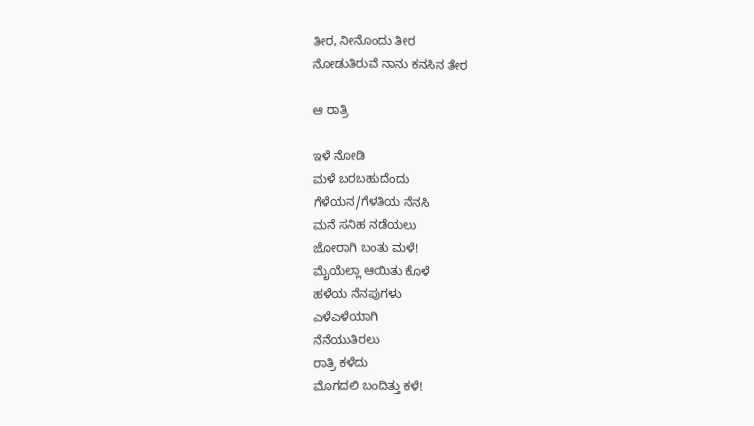ತೀರ, ನೀನೊಂದು ತೀರ
ನೋಡುತಿರುವೆ ನಾನು ಕನಸಿನ ತೇರ

ಆ ರಾತ್ರಿ

ಇಳೆ ನೋಡಿ
ಮಳೆ ಬರಬಹುದೆಂದು
ಗೆಳೆಯನ/ಗೆಳತಿಯ ನೆನಸಿ
ಮನೆ ಸನಿಹ ನಡೆಯಲು
ಜೋರಾಗಿ ಬಂತು ಮಳೆ!
ಮೈಯೆಲ್ಲಾ ಆಯಿತು ಕೊಳೆ
ಹಳೆಯ ನೆನಪುಗಳು
ಎಳೆಎಳೆಯಾಗಿ
ನೆನೆಯುತಿರಲು
ರಾತ್ರಿ ಕಳೆದು
ಮೊಗದಲಿ ಬಂದಿತ್ತು ಕಳೆ!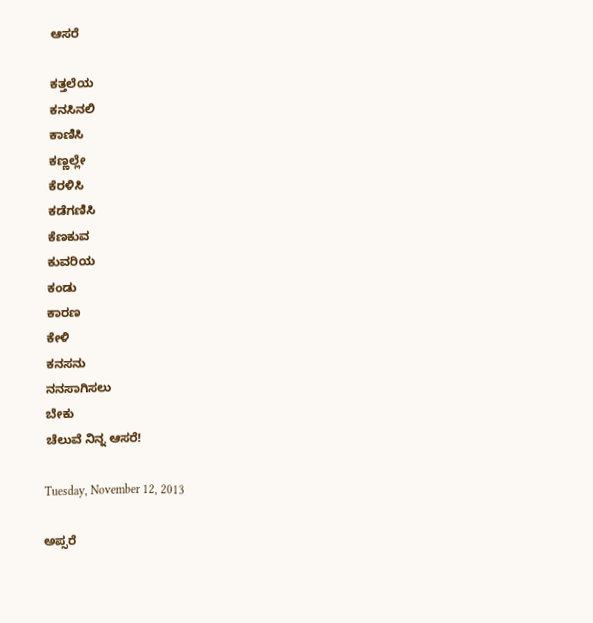ಆಸರೆ

ಕತ್ತಲೆಯ
ಕನಸಿನಲಿ
ಕಾಣಿಸಿ
ಕಣ್ಣಲ್ಲೇ
ಕೆರಳಿಸಿ
ಕಡೆಗಣಿಸಿ
ಕೆಣಕುವ
ಕುವರಿಯ
ಕಂಡು
ಕಾರಣ
ಕೇಳಿ
ಕನಸನು
ನನಸಾಗಿಸಲು
ಬೇಕು
ಚೆಲುವೆ ನಿನ್ನ ಆಸರೆ!

Tuesday, November 12, 2013

ಅಪ್ಸರೆ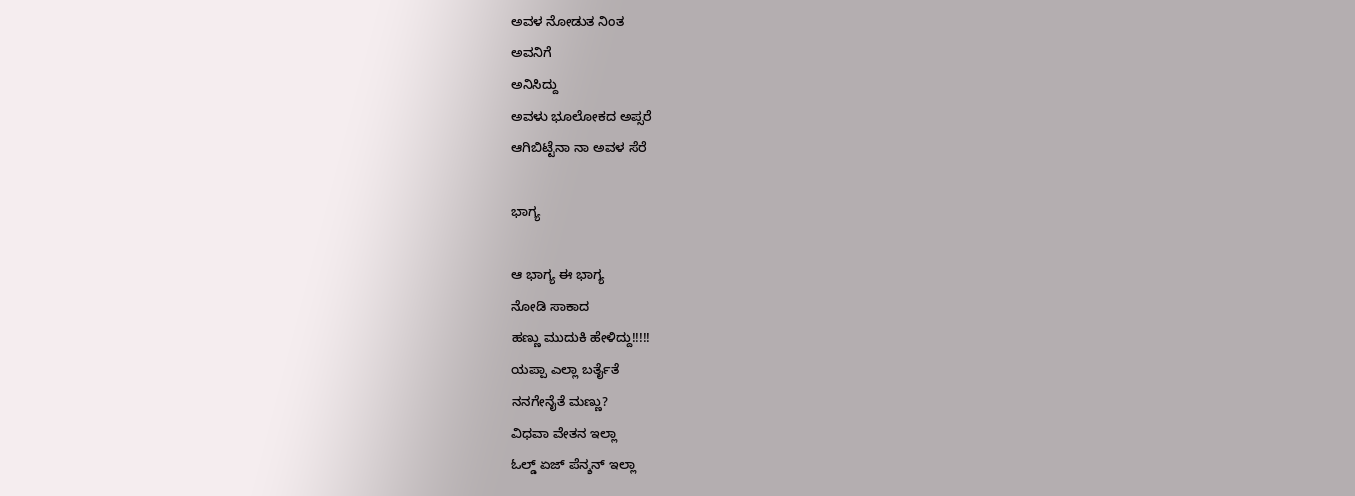ಅವಳ ನೋಡುತ ನಿಂತ
ಅವನಿಗೆ
ಅನಿಸಿದ್ದು
ಅವಳು ಭೂಲೋಕದ ಅಪ್ಸರೆ
ಆಗಿಬಿಟ್ಟೆನಾ ನಾ ಅವಳ ಸೆರೆ

ಭಾಗ್ಯ

ಆ ಭಾಗ್ಯ ಈ ಭಾಗ್ಯ
ನೋಡಿ ಸಾಕಾದ
ಹಣ್ಣು ಮುದುಕಿ ಹೇಳಿದ್ದು!!!!!
ಯಪ್ಪಾ ಎಲ್ಲಾ ಬರ್ತೈತೆ
ನನಗೇನೈತೆ ಮಣ್ಣು?
ವಿಧವಾ ವೇತನ ಇಲ್ಲಾ
ಓಲ್ಡ್ ಏಜ್ ಪೆನ್ಶನ್ ಇಲ್ಲಾ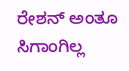ರೇಶನ್ ಅಂತೂ ಸಿಗಾಂಗಿಲ್ಲ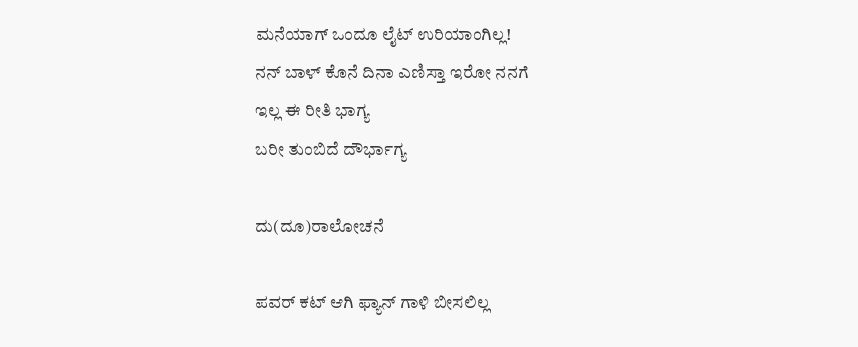ಮನೆಯಾಗ್ ಒಂದೂ ಲೈಟ್ ಉರಿಯಾಂಗಿಲ್ಲ!
ನನ್ ಬಾಳ್ ಕೊನೆ ದಿನಾ ಎಣಿಸ್ತಾ ಇರೋ ನನಗೆ
ಇಲ್ಲ ಈ ರೀತಿ ಭಾಗ್ಯ
ಬರೀ ತುಂಬಿದೆ ದೌರ್ಭಾಗ್ಯ

ದು(ದೂ)ರಾಲೋಚನೆ

ಪವರ್ ಕಟ್ ಆಗಿ ಫ್ಯಾನ್ ಗಾಳಿ ಬೀಸಲಿಲ್ಲ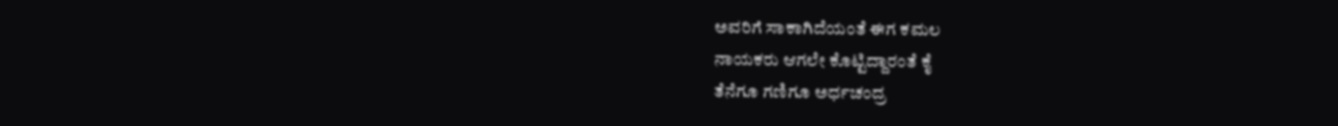ಅವರಿಗೆ ಸಾಕಾಗಿದೆಯಂತೆ ಈಗ ಕಮಲ
ನಾಯಕರು ಆಗಲೇ ಕೊಟ್ಟಿದ್ದಾರಂತೆ ಕೈ
ತೆನೆಗೂ ಗಣಿಗೂ ಅರ್ಧಚಂದ್ರ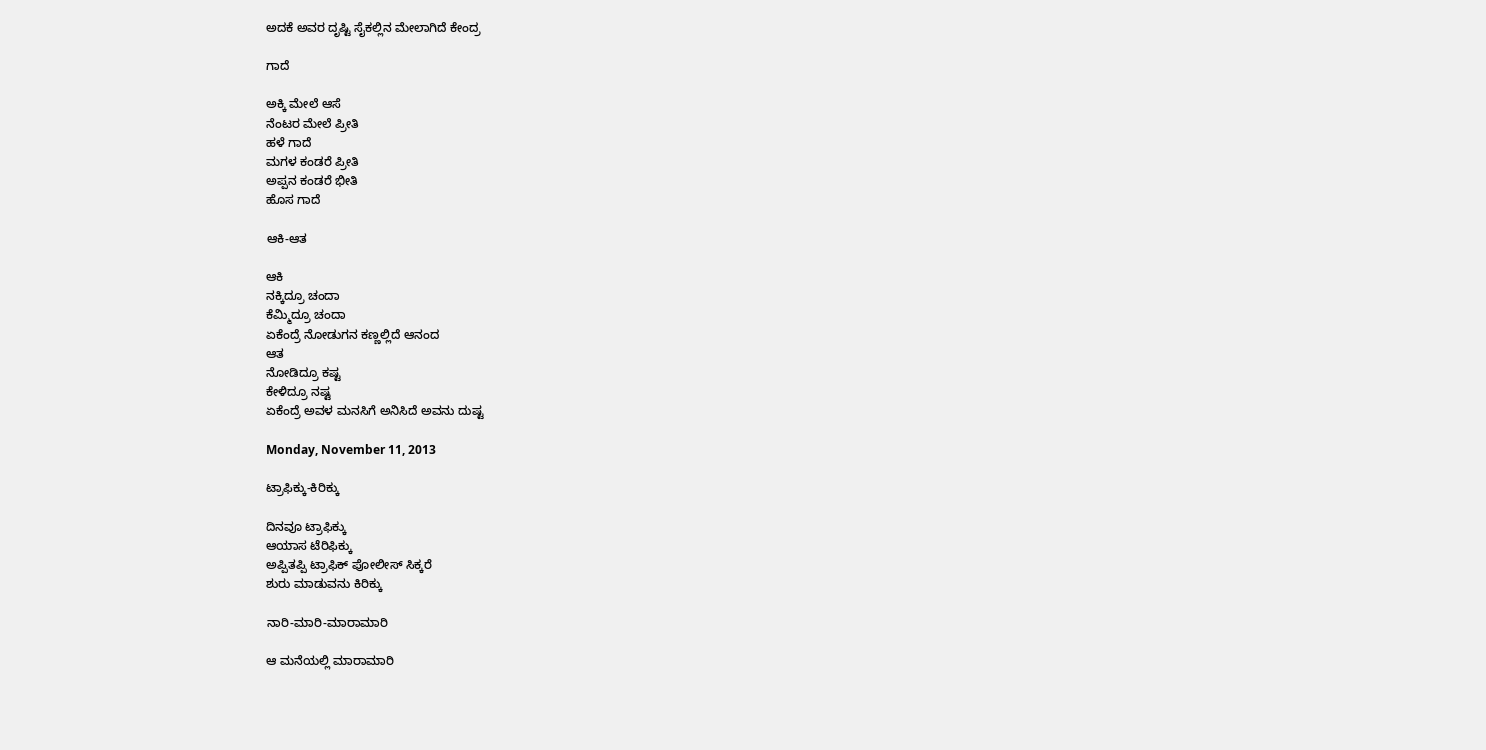ಅದಕೆ ಅವರ ದೃಷ್ಟಿ ಸೈಕಲ್ಲಿನ ಮೇಲಾಗಿದೆ ಕೇಂದ್ರ

ಗಾದೆ

ಅಕ್ಕಿ ಮೇಲೆ ಆಸೆ
ನೆಂಟರ ಮೇಲೆ ಪ್ರೀತಿ
ಹಳೆ ಗಾದೆ
ಮಗಳ ಕಂಡರೆ ಪ್ರೀತಿ
ಅಪ್ಪನ ಕಂಡರೆ ಭೀತಿ
ಹೊಸ ಗಾದೆ

ಆಕಿ-ಆತ

ಆಕಿ
ನಕ್ಕಿದ್ರೂ ಚಂದಾ
ಕೆಮ್ಮಿದ್ರೂ ಚಂದಾ
ಏಕೆಂದ್ರೆ ನೋಡುಗನ ಕಣ್ಣಲ್ಲಿದೆ ಆನಂದ
ಆತ
ನೋಡಿದ್ರೂ ಕಷ್ಟ
ಕೇಳಿದ್ರೂ ನಷ್ಟ
ಏಕೆಂದ್ರೆ ಅವಳ ಮನಸಿಗೆ ಅನಿಸಿದೆ ಅವನು ದುಷ್ಟ

Monday, November 11, 2013

ಟ್ರಾಫಿಕ್ಕು-ಕಿರಿಕ್ಕು

ದಿನವೂ ಟ್ರಾಫಿಕ್ಕು
ಆಯಾಸ ಟೆರಿಫಿಕ್ಕು
ಅಪ್ಪಿತಪ್ಪಿ ಟ್ರಾಫಿಕ್ ಪೋಲೀಸ್ ಸಿಕ್ಕರೆ
ಶುರು ಮಾಡುವನು ಕಿರಿಕ್ಕು

ನಾರಿ-ಮಾರಿ-ಮಾರಾಮಾರಿ

ಆ ಮನೆಯಲ್ಲಿ ಮಾರಾಮಾರಿ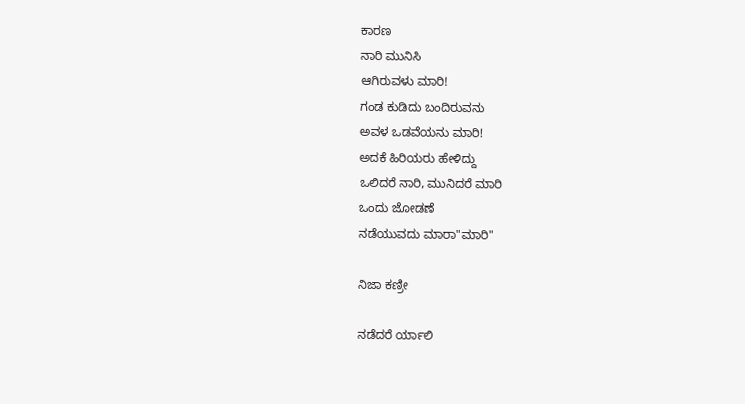ಕಾರಣ
ನಾರಿ ಮುನಿಸಿ
ಆಗಿರುವಳು ಮಾರಿ!
ಗಂಡ ಕುಡಿದು ಬಂದಿರುವನು
ಅವಳ ಒಡವೆಯನು ಮಾರಿ!
ಅದಕೆ ಹಿರಿಯರು ಹೇಳಿದ್ದು
ಒಲಿದರೆ ನಾರಿ, ಮುನಿದರೆ ಮಾರಿ
ಒಂದು ಜೋಡಣೆ
ನಡೆಯುವದು ಮಾರಾ"ಮಾರಿ"

ನಿಜಾ ಕಣ್ರೀ

ನಡೆದರೆ ರ್ಯಾಲಿ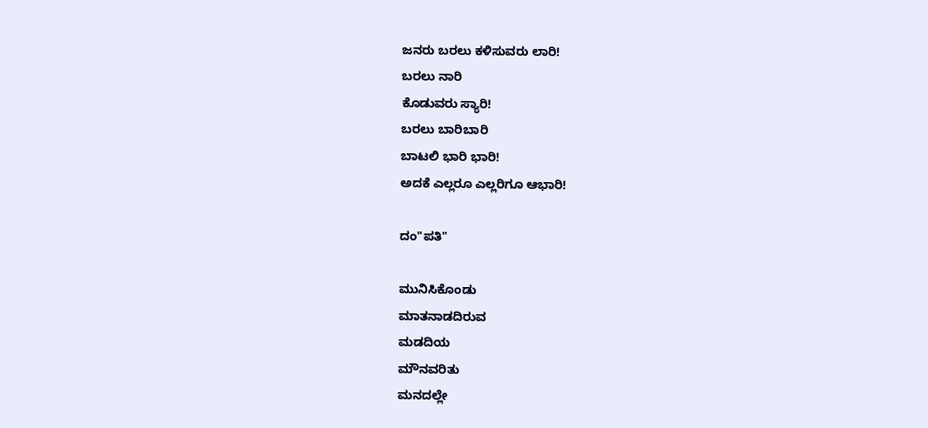ಜನರು ಬರಲು ಕಳಿಸುವರು ಲಾರಿ!
ಬರಲು ನಾರಿ
ಕೊಡುವರು ಸ್ಯಾರಿ!
ಬರಲು ಬಾರಿಬಾರಿ
ಬಾಟಲಿ ಭಾರಿ ಭಾರಿ!
ಅದಕೆ ಎಲ್ಲರೂ ಎಲ್ಲರಿಗೂ ಆಭಾರಿ!

ದಂ"ಪತಿ"

ಮುನಿಸಿಕೊಂಡು
ಮಾತನಾಡದಿರುವ
ಮಡದಿಯ
ಮೌನವರಿತು
ಮನದಲ್ಲೇ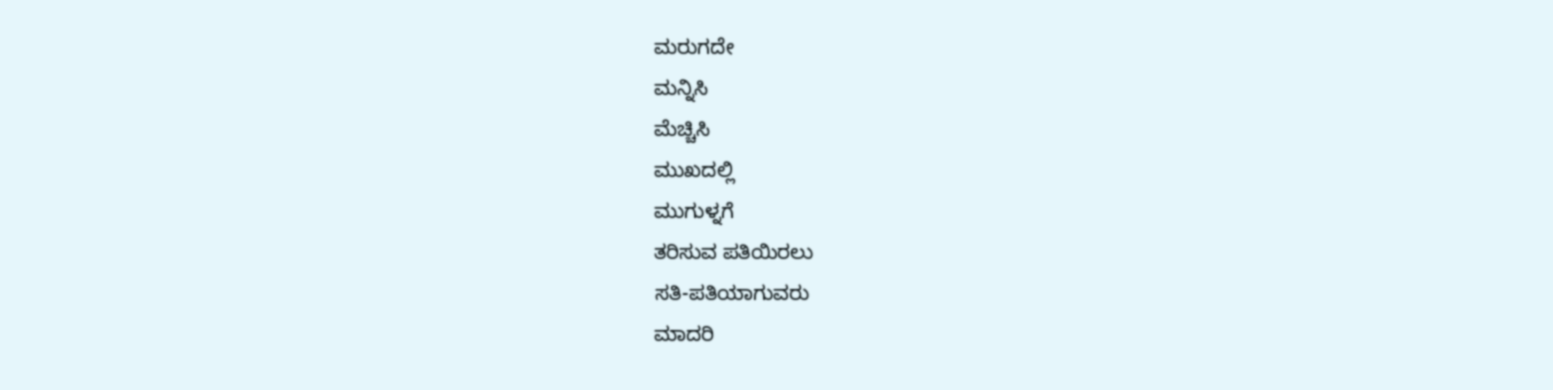ಮರುಗದೇ
ಮನ್ನಿಸಿ
ಮೆಚ್ಚಿಸಿ
ಮುಖದಲ್ಲಿ
ಮುಗುಳ್ನಗೆ
ತರಿಸುವ ಪತಿಯಿರಲು
ಸತಿ-ಪತಿಯಾಗುವರು
ಮಾದರಿ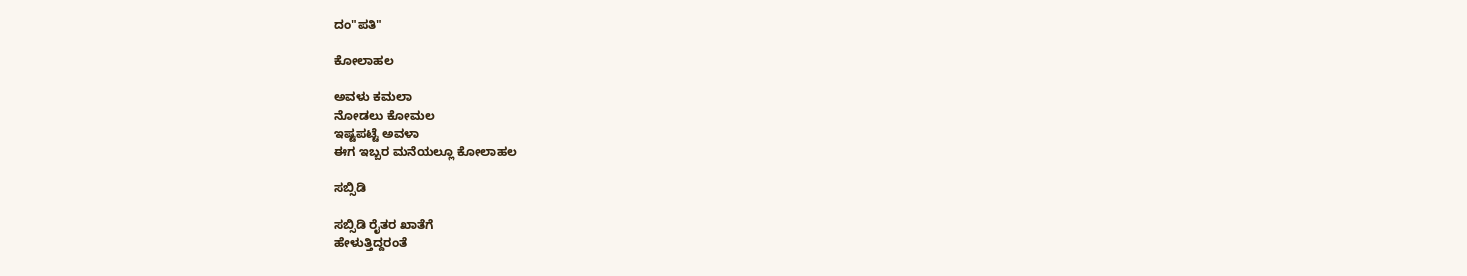ದಂ"ಪತಿ"

ಕೋಲಾಹಲ

ಅವಳು ಕಮಲಾ
ನೋಡಲು ಕೋಮಲ
ಇಷ್ಟಪಟ್ಟೆ ಅವಳಾ
ಈಗ ಇಬ್ಬರ ಮನೆಯಲ್ಲೂ ಕೋಲಾಹಲ

ಸಬ್ಸಿಡಿ

ಸಬ್ಸಿಡಿ ರೈತರ ಖಾತೆಗೆ
ಹೇಳುತ್ತಿದ್ದರಂತೆ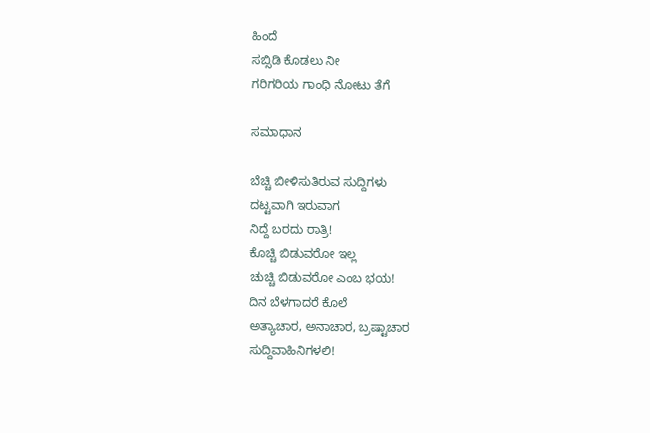ಹಿಂದೆ
ಸಬ್ಸಿಡಿ ಕೊಡಲು ನೀ
ಗರಿಗರಿಯ ಗಾಂಧಿ ನೋಟು ತೆಗೆ

ಸಮಾಧಾನ

ಬೆಚ್ಚಿ ಬೀಳಿಸುತಿರುವ ಸುದ್ದಿಗಳು
ದಟ್ಟವಾಗಿ ಇರುವಾಗ
ನಿದ್ದೆ ಬರದು ರಾತ್ರಿ!
ಕೊಚ್ಚಿ ಬಿಡುವರೋ ಇಲ್ಲ
ಚುಚ್ಚಿ ಬಿಡುವರೋ ಎಂಬ ಭಯ!
ದಿನ ಬೆಳಗಾದರೆ ಕೊಲೆ
ಅತ್ಯಾಚಾರ, ಅನಾಚಾರ, ಬ್ರಷ್ಟಾಚಾರ
ಸುದ್ದಿವಾಹಿನಿಗಳಲಿ!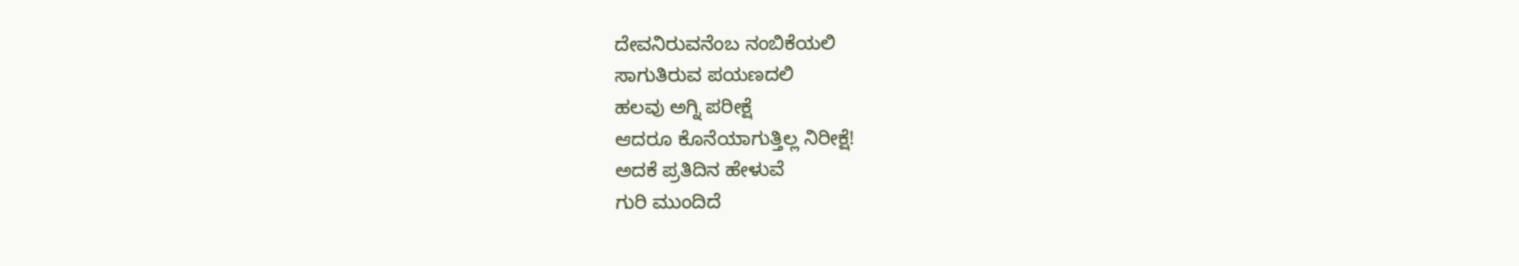ದೇವನಿರುವನೆಂಬ ನಂಬಿಕೆಯಲಿ
ಸಾಗುತಿರುವ ಪಯಣದಲಿ
ಹಲವು ಅಗ್ನಿ ಪರೀಕ್ಷೆ
ಆದರೂ ಕೊನೆಯಾಗುತ್ತಿಲ್ಲ ನಿರೀಕ್ಷೆ!
ಅದಕೆ ಪ್ರತಿದಿನ ಹೇಳುವೆ
ಗುರಿ ಮುಂದಿದೆ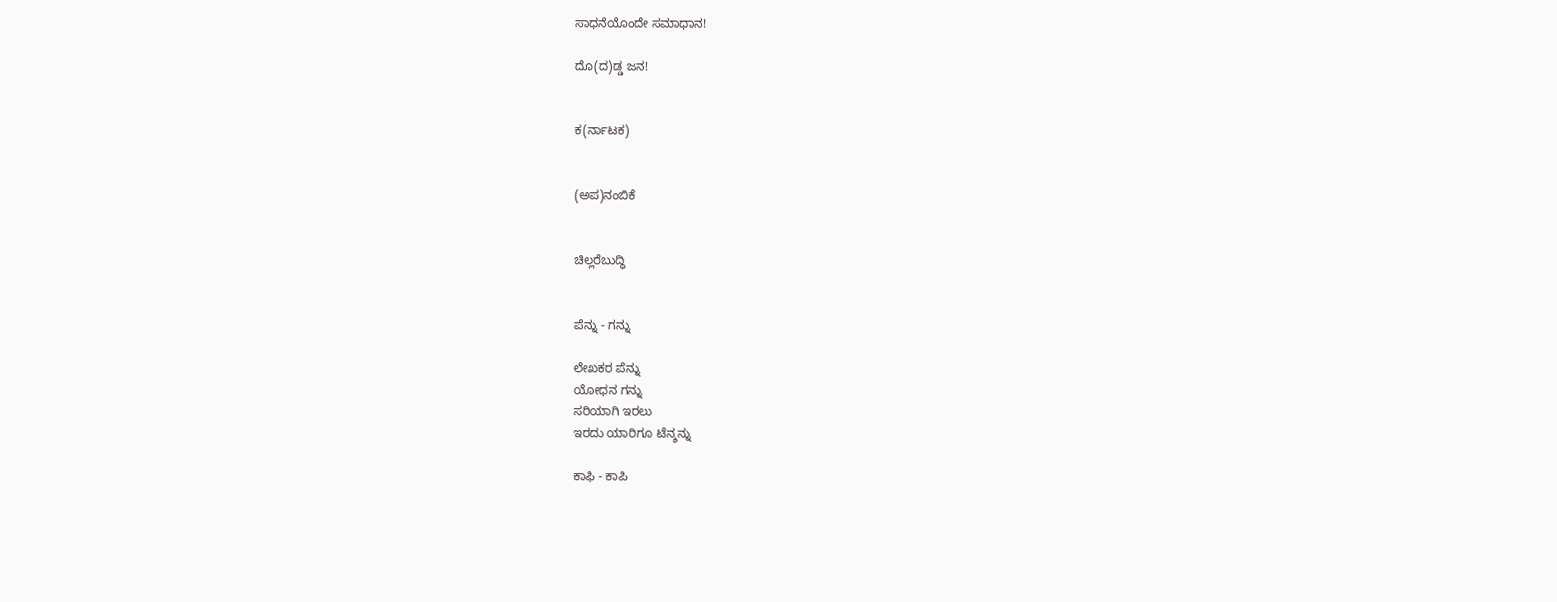ಸಾಧನೆಯೊಂದೇ ಸಮಾಧಾನ!

ದೊ(ದ)ಡ್ಡ ಜನ!


ಕ(ರ್ನಾಟಕ)


(ಅಪ)ನಂಬಿಕೆ


ಚಿಲ್ಲರೆಬುದ್ಧಿ


ಪೆನ್ನು - ಗನ್ನು

ಲೇಖಕರ ಪೆನ್ನು
ಯೋಧನ ಗನ್ನು
ಸರಿಯಾಗಿ ಇರಲು
ಇರದು ಯಾರಿಗೂ ಟೆನ್ಶನ್ನು

ಕಾಫಿ - ಕಾಪಿ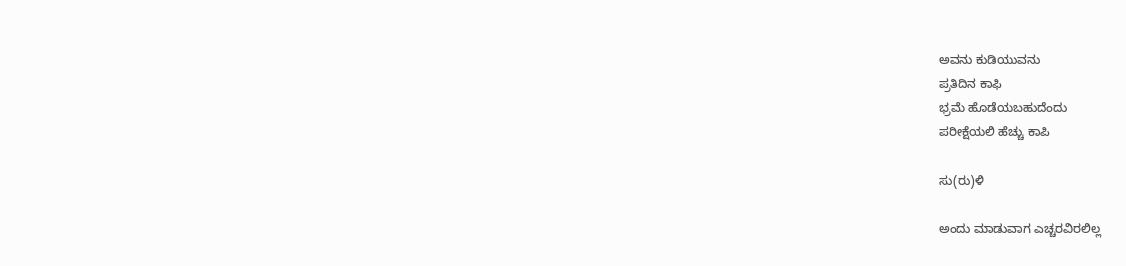ಅವನು ಕುಡಿಯುವನು
ಪ್ರತಿದಿನ ಕಾಫಿ
ಭ್ರಮೆ ಹೊಡೆಯಬಹುದೆಂದು
ಪರೀಕ್ಷೆಯಲಿ ಹೆಚ್ಚು ಕಾಪಿ

ಸು(ರು)ಳಿ

ಅಂದು ಮಾಡುವಾಗ ಎಚ್ಚರವಿರಲಿಲ್ಲ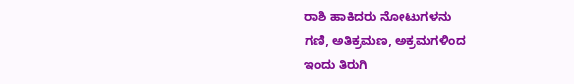ರಾಶಿ ಹಾಕಿದರು ನೋಟುಗಳನು
ಗಣಿ, ಅತಿಕ್ರಮಣ, ಅಕ್ರಮಗಳಿಂದ
ಇಂದು ತಿರುಗಿ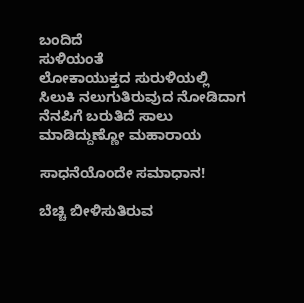ಬಂದಿದೆ
ಸುಳಿಯಂತೆ
ಲೋಕಾಯುಕ್ತದ ಸುರುಳಿಯಲ್ಲಿ
ಸಿಲುಕಿ ನಲುಗುತಿರುವುದ ನೋಡಿದಾಗ
ನೆನಪಿಗೆ ಬರುತಿದೆ ಸಾಲು
ಮಾಡಿದ್ದುಣ್ಣೋ ಮಹಾರಾಯ

ಸಾಧನೆಯೊಂದೇ ಸಮಾಧಾನ!

ಬೆಚ್ಚಿ ಬೀಳಿಸುತಿರುವ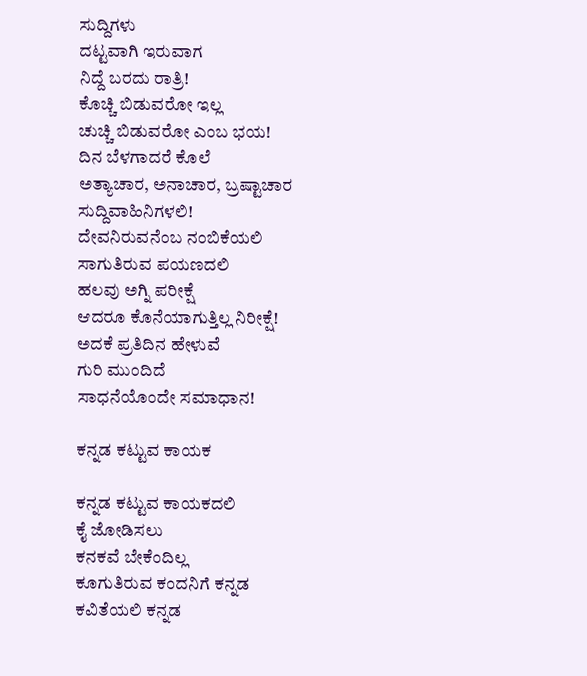ಸುದ್ದಿಗಳು
ದಟ್ಟವಾಗಿ ಇರುವಾಗ
ನಿದ್ದೆ ಬರದು ರಾತ್ರಿ!
ಕೊಚ್ಚಿ ಬಿಡುವರೋ ಇಲ್ಲ
ಚುಚ್ಚಿ ಬಿಡುವರೋ ಎಂಬ ಭಯ!
ದಿನ ಬೆಳಗಾದರೆ ಕೊಲೆ
ಅತ್ಯಾಚಾರ, ಅನಾಚಾರ, ಬ್ರಷ್ಟಾಚಾರ
ಸುದ್ದಿವಾಹಿನಿಗಳಲಿ!
ದೇವನಿರುವನೆಂಬ ನಂಬಿಕೆಯಲಿ
ಸಾಗುತಿರುವ ಪಯಣದಲಿ
ಹಲವು ಅಗ್ನಿ ಪರೀಕ್ಷೆ
ಆದರೂ ಕೊನೆಯಾಗುತ್ತಿಲ್ಲ ನಿರೀಕ್ಷೆ!
ಅದಕೆ ಪ್ರತಿದಿನ ಹೇಳುವೆ
ಗುರಿ ಮುಂದಿದೆ
ಸಾಧನೆಯೊಂದೇ ಸಮಾಧಾನ!

ಕನ್ನಡ ಕಟ್ಟುವ ಕಾಯಕ

ಕನ್ನಡ ಕಟ್ಟುವ ಕಾಯಕದಲಿ
ಕೈ ಜೋಡಿಸಲು
ಕನಕವೆ ಬೇಕೆಂದಿಲ್ಲ
ಕೂಗುತಿರುವ ಕಂದನಿಗೆ ಕನ್ನಡ
ಕವಿತೆಯಲಿ ಕನ್ನಡ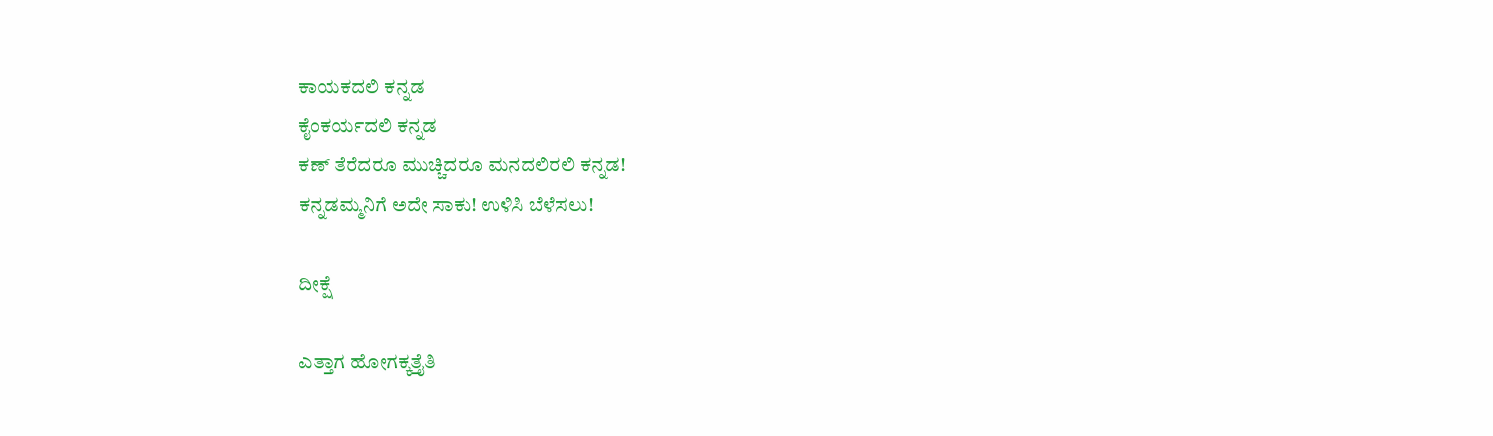ಕಾಯಕದಲಿ ಕನ್ನಡ
ಕೈಂಕರ್ಯದಲಿ ಕನ್ನಡ
ಕಣ್ ತೆರೆದರೂ ಮುಚ್ಚಿದರೂ ಮನದಲಿರಲಿ ಕನ್ನಡ!
ಕನ್ನಡಮ್ಮನಿಗೆ ಅದೇ ಸಾಕು! ಉಳಿಸಿ ಬೆಳೆಸಲು!

ದೀಕ್ಷೆ

ಎತ್ತಾಗ ಹೋಗಕ್ಕತ್ತೈತಿ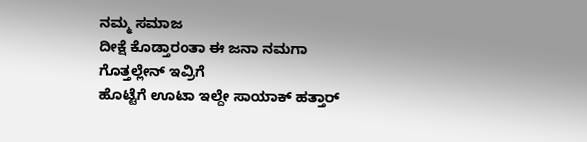ನಮ್ಮ ಸಮಾಜ
ದೀಕ್ಷೆ ಕೊಡ್ತಾರಂತಾ ಈ ಜನಾ ನಮಗಾ
ಗೊತ್ತಲ್ಲೇನ್ ಇವ್ರಿಗೆ
ಹೊಟ್ಟೆಗೆ ಊಟಾ ಇಲ್ದೇ ಸಾಯಾಕ್ ಹತ್ತಾರ್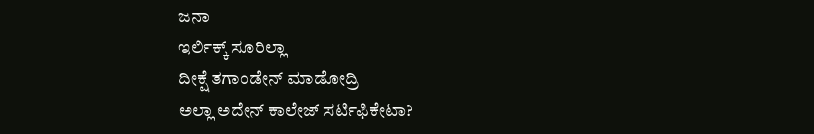ಜನಾ
ಇರ್ಲಿಕ್ಕ್ ಸೂರಿಲ್ಲಾ
ದೀಕ್ಷೆ ತಗಾಂಡೇನ್ ಮಾಡೋದ್ರಿ
ಅಲ್ಲಾ ಅದೇನ್ ಕಾಲೇಜ್ ಸರ್ಟಿಫಿಕೇಟಾ?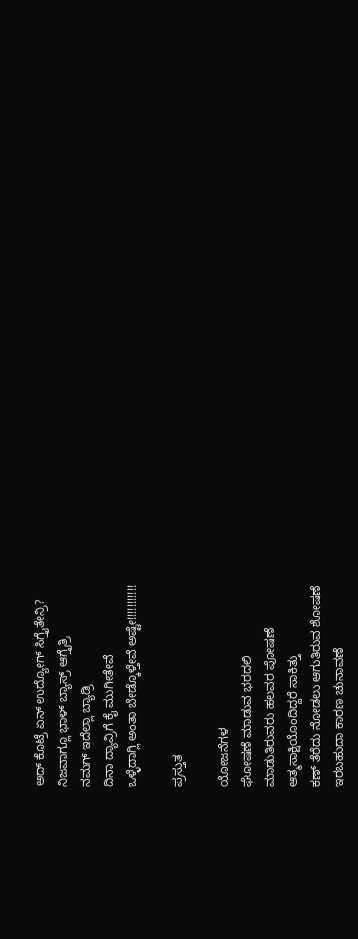ಅದ್ ಕೊಟ್ರೆ ಏನ್ ಉದ್ಯೋಗ್ ಸಿಗ್ತೈತೇನ್ರಿ?
ನಿಜವಾಗ್ಲೂ ಭಾಳ್ ಬ್ಯಾಸ್ರ್ ಆಗ್ತೈತ್ರಿ
ನಮಗ್ ಇದೆಲ್ಲಾ ಬ್ಯಾಡ್ರಿ
ದಿನಾ ದ್ಯಾವ್ರಿಗೆ ಕೈ ಮುಗೀತೇವೆ
ಒಳ್ಳೆದಾಗ್ಲಿ ಅಂತಾ ಬೇಡ್ಕೊಳ್ತೇವೆ ಅಷ್ಟೇ!!!!!!!!!!!

ಪ್ರಸ್ತುತ

ಯೋಜನೆಗಳ
ಘೋಷಣೆ ಮಾಡುವ ಭರದಲಿ
ಮಾಡುತಿರುವರು ಹಲವರ ಪೋಷಣೆ
ಆತ್ಮಸಾಕ್ಷಿಯೊಂದಿದ್ದರೆ ಸಾಕಿತ್ತು
ಕಣ್ ತೆರೆದು ನೋಡಲು ಆಗುತಿರುವ ಶೋಷಣೆ
ಇರಬಹುದಾ ಕಾರಣ ಚುನಾವಣೆ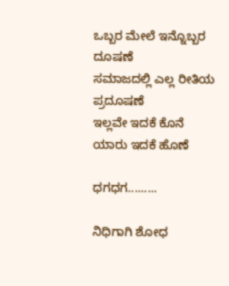ಒಬ್ಬರ ಮೇಲೆ ಇನ್ನೊಬ್ಬರ ದೂಷಣೆ
ಸಮಾಜದಲ್ಲಿ ಎಲ್ಲ ರೀತಿಯ ಪ್ರದೂಷಣೆ
ಇಲ್ಲವೇ ಇದಕೆ ಕೊನೆ
ಯಾರು ಇದಕೆ ಹೊಣೆ

ಧಗಧಗ.........

ನಿಧಿಗಾಗಿ ಶೋಧ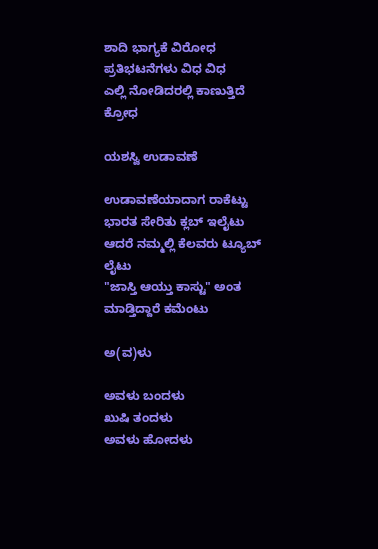ಶಾದಿ ಭಾಗ್ಯಕೆ ವಿರೋಧ
ಪ್ರತಿಭಟನೆಗಳು ವಿಧ ವಿಧ
ಎಲ್ಲಿ ನೋಡಿದರಲ್ಲಿ ಕಾಣುತ್ತಿದೆ ಕ್ರೋಧ

ಯಶಸ್ವಿ ಉಡಾವಣೆ

ಉಡಾವಣೆಯಾದಾಗ ರಾಕೆಟ್ಟು
ಭಾರತ ಸೇರಿತು ಕ್ಲಬ್ ಇಲೈಟು
ಆದರೆ ನಮ್ಮಲ್ಲಿ ಕೆಲವರು ಟ್ಯೂಬ್ ಲೈಟು
"ಜಾಸ್ತಿ ಆಯ್ತು ಕಾಸ್ಟು" ಅಂತ ಮಾಡ್ತಿದ್ದಾರೆ ಕಮೆಂಟು

ಅ(ವ)ಳು

ಅವಳು ಬಂದಳು
ಖುಷಿ ತಂದಳು
ಅವಳು ಹೋದಳು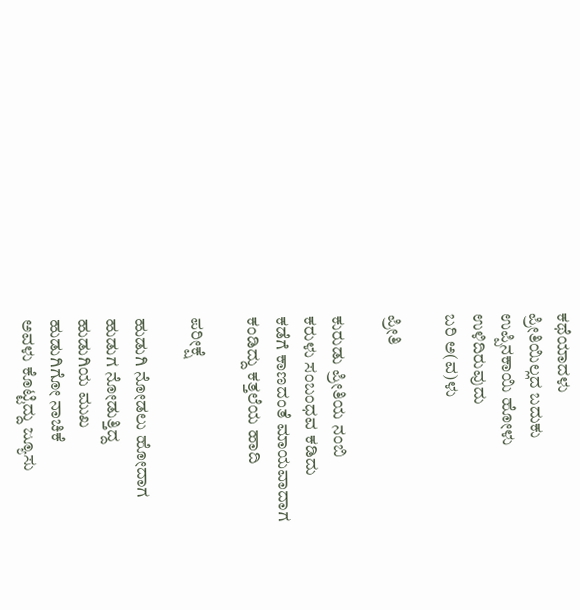ಕಥೆಯಾದಳು
ಪ್ರೀತಿಯಿಲ್ಲದ ಬದುಕು
ಉಪ್ಪಿನಕಾಯಿ ಹೋಳು
ಉಳಿದಿರುವುದು
ಬರಿ ಅ(ವ)ಳು

ಪ್ರೀತಿ

ಕುರುಡು ಪ್ರೀತಿಯ ನಂಬಿ
ಕರುಳು ಸಂಬಂಧವ ಕಡಿದು
ಕಡೆಗೆ ಕಾಣದಂತೆ ಮಾಯವಾದಾಗ
ಕಂಡಿದ್ದು ಕತ್ತಲೆಯ ಹಾದಿ

ಪರೀಕ್ಷೆ

ಹುಡುಗಿ ನೋಡಲು ಹೋದಾಗ
ಹುಡುಗ ನೋಡುತ್ತಿದ್ದ
ಹುಡುಗಿಯ ಮುಖ
ಹುಡುಗಿಗೋ ನಾಚಿಕೆ
ಅವಳು ಕೊಟ್ಟಿದ್ದು ಜ್ಯೂಸು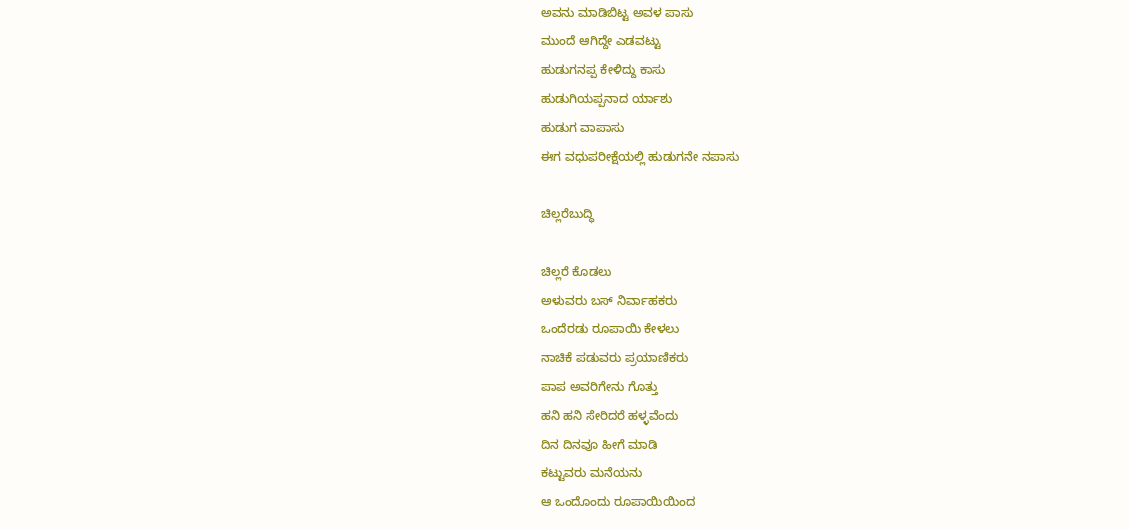ಅವನು ಮಾಡಿಬಿಟ್ಟ ಅವಳ ಪಾಸು
ಮುಂದೆ ಆಗಿದ್ದೇ ಎಡವಟ್ಟು
ಹುಡುಗನಪ್ಪ ಕೇಳಿದ್ದು ಕಾಸು
ಹುಡುಗಿಯಪ್ಪನಾದ ರ್ಯಾಶು
ಹುಡುಗ ವಾಪಾಸು
ಈಗ ವಧುಪರೀಕ್ಷೆಯಲ್ಲಿ ಹುಡುಗನೇ ನಪಾಸು

ಚಿಲ್ಲರೆಬುದ್ಧಿ

ಚಿಲ್ಲರೆ ಕೊಡಲು
ಅಳುವರು ಬಸ್ ನಿರ್ವಾಹಕರು
ಒಂದೆರಡು ರೂಪಾಯಿ ಕೇಳಲು
ನಾಚಿಕೆ ಪಡುವರು ಪ್ರಯಾಣಿಕರು
ಪಾಪ ಅವರಿಗೇನು ಗೊತ್ತು
ಹನಿ ಹನಿ ಸೇರಿದರೆ ಹಳ್ಳವೆಂದು
ದಿನ ದಿನವೂ ಹೀಗೆ ಮಾಡಿ
ಕಟ್ಟುವರು ಮನೆಯನು
ಆ ಒಂದೊಂದು ರೂಪಾಯಿಯಿಂದ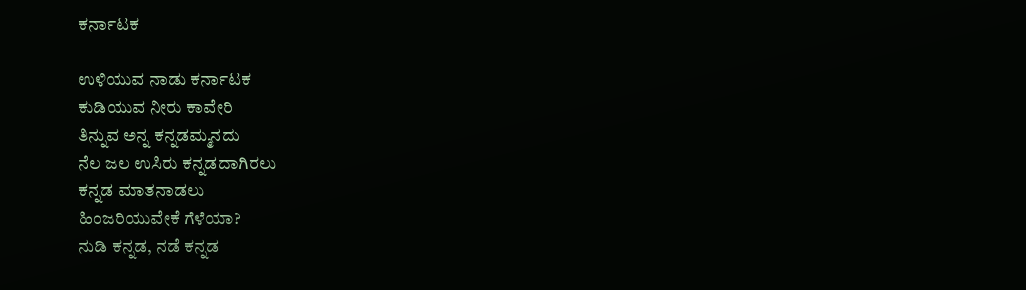ಕರ್ನಾಟಕ

ಉಳಿಯುವ ನಾಡು ಕರ್ನಾಟಕ
ಕುಡಿಯುವ ನೀರು ಕಾವೇರಿ
ತಿನ್ನುವ ಅನ್ನ ಕನ್ನಡಮ್ಮನದು
ನೆಲ ಜಲ ಉಸಿರು ಕನ್ನಡದಾಗಿರಲು
ಕನ್ನಡ ಮಾತನಾಡಲು
ಹಿಂಜರಿಯುವೇಕೆ ಗೆಳೆಯಾ?
ನುಡಿ ಕನ್ನಡ, ನಡೆ ಕನ್ನಡ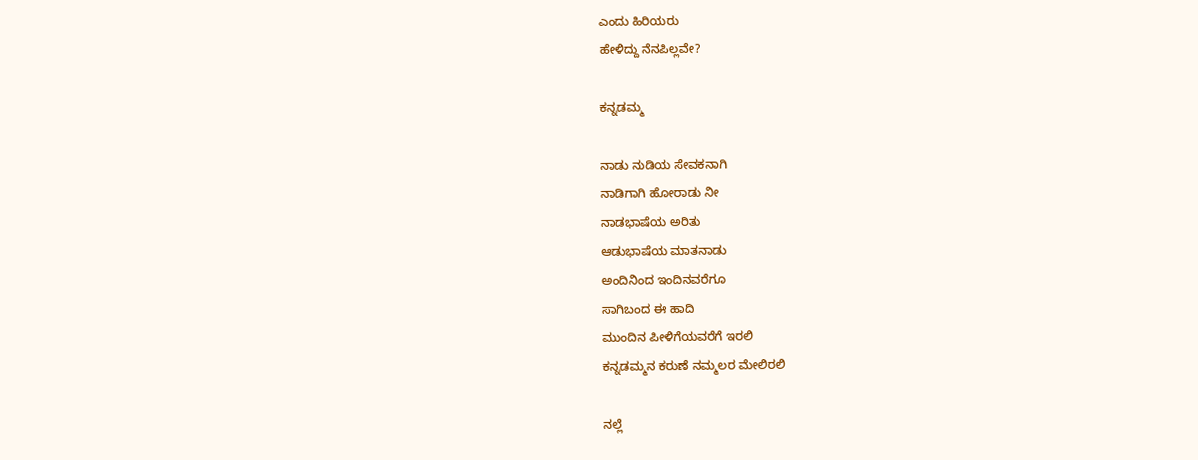ಎಂದು ಹಿರಿಯರು
ಹೇಳಿದ್ದು ನೆನಪಿಲ್ಲವೇ?

ಕನ್ನಡಮ್ಮ

ನಾಡು ನುಡಿಯ ಸೇವಕನಾಗಿ
ನಾಡಿಗಾಗಿ ಹೋರಾಡು ನೀ
ನಾಡಭಾಷೆಯ ಅರಿತು
ಆಡುಭಾಷೆಯ ಮಾತನಾಡು
ಅಂದಿನಿಂದ ಇಂದಿನವರೆಗೂ
ಸಾಗಿಬಂದ ಈ ಹಾದಿ
ಮುಂದಿನ ಪೀಳಿಗೆಯವರೆಗೆ ಇರಲಿ
ಕನ್ನಡಮ್ಮನ ಕರುಣೆ ನಮ್ಮಲರ ಮೇಲಿರಲಿ

ನಲ್ಲೆ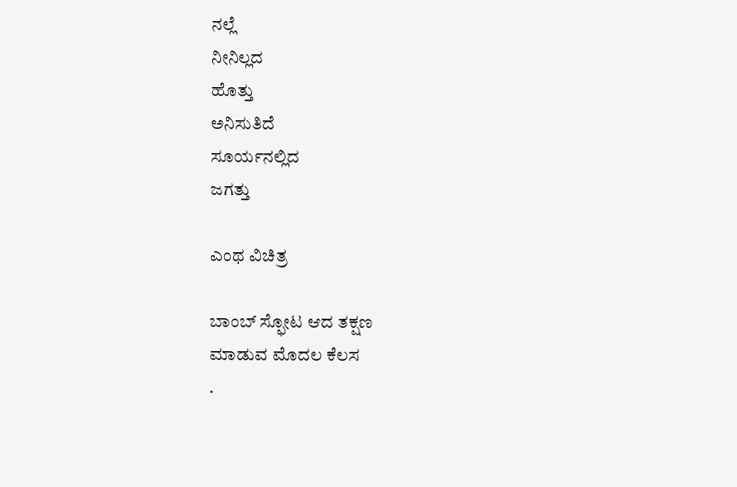ನಲ್ಲೆ
ನೀನಿಲ್ಲದ
ಹೊತ್ತು
ಅನಿಸುತಿದೆ
ಸೂರ್ಯನಲ್ಲಿದ
ಜಗತ್ತು

ಎಂಥ ವಿಚಿತ್ರ

ಬಾಂಬ್ ಸ್ಫೋಟ ಆದ ತಕ್ಷಣ
ಮಾಡುವ ಮೊದಲ ಕೆಲಸ
.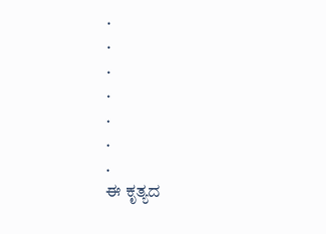.
.
.
.
.
.
.
ಈ ಕೃತ್ಯದ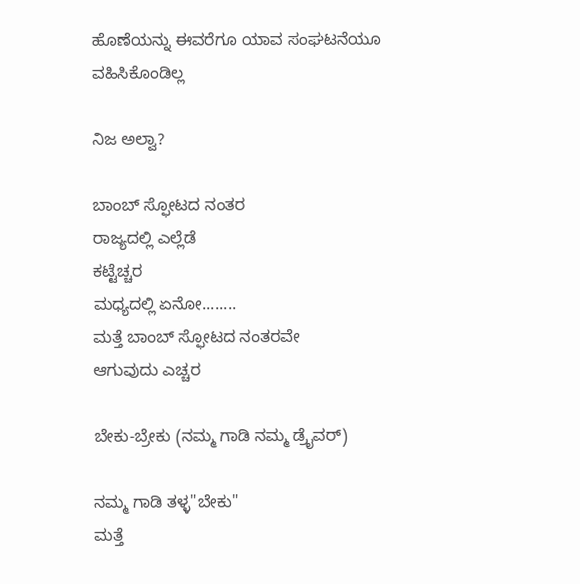ಹೊಣೆಯನ್ನು ಈವರೆಗೂ ಯಾವ ಸಂಘಟನೆಯೂ
ವಹಿಸಿಕೊಂಡಿಲ್ಲ

ನಿಜ ಅಲ್ವಾ?

ಬಾಂಬ್ ಸ್ಫೋಟದ ನಂತರ
ರಾಜ್ಯದಲ್ಲಿ ಎಲ್ಲೆಡೆ
ಕಟ್ಟೆಚ್ಚರ
ಮಧ್ಯದಲ್ಲಿ ಏನೋ........
ಮತ್ತೆ ಬಾಂಬ್ ಸ್ಫೋಟದ ನಂತರವೇ
ಆಗುವುದು ಎಚ್ಚರ

ಬೇಕು-ಬ್ರೇಕು (ನಮ್ಮ ಗಾಡಿ ನಮ್ಮ ಡ್ರೈವರ್)

ನಮ್ಮ ಗಾಡಿ ತಳ್ಳ"ಬೇಕು"
ಮತ್ತೆ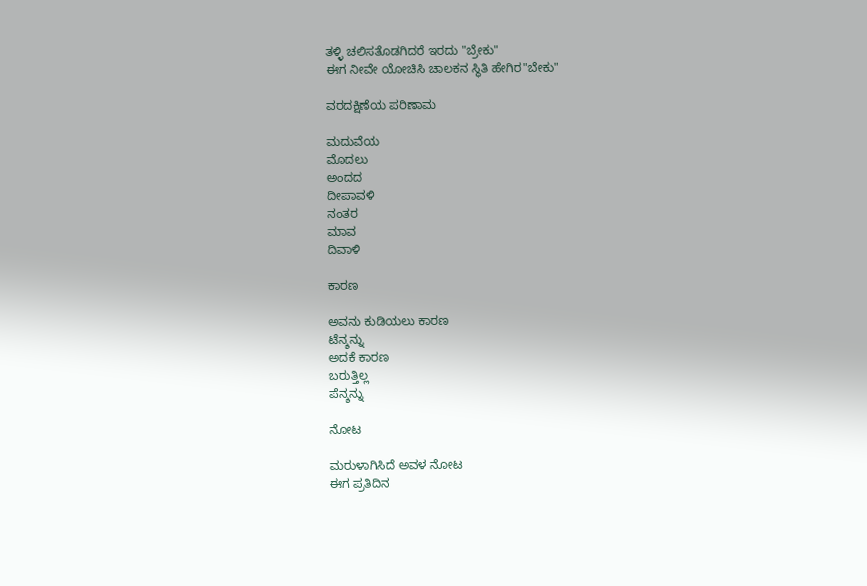ತಳ್ಳಿ ಚಲಿಸತೊಡಗಿದರೆ ಇರದು "ಬ್ರೇಕು"
ಈಗ ನೀವೇ ಯೋಚಿಸಿ ಚಾಲಕನ ಸ್ಥಿತಿ ಹೇಗಿರ"ಬೇಕು"

ವರದಕ್ಷಿಣೆಯ ಪರಿಣಾಮ

ಮದುವೆಯ
ಮೊದಲು
ಅಂದದ
ದೀಪಾವಳಿ
ನಂತರ
ಮಾವ
ದಿವಾಳಿ

ಕಾರಣ

ಅವನು ಕುಡಿಯಲು ಕಾರಣ
ಟೆನ್ಶನ್ನು
ಅದಕೆ ಕಾರಣ
ಬರುತ್ತಿಲ್ಲ
ಪೆನ್ಶನ್ನು

ನೋಟ

ಮರುಳಾಗಿಸಿದೆ ಅವಳ ನೋಟ
ಈಗ ಪ್ರತಿದಿನ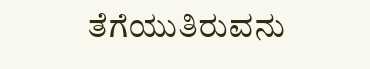ತೆಗೆಯುತಿರುವನು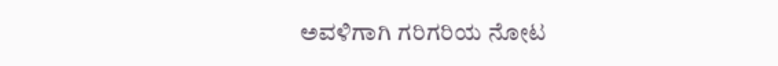ಅವಳಿಗಾಗಿ ಗರಿಗರಿಯ ನೋಟ